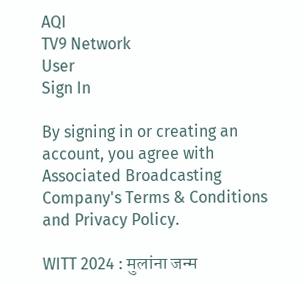AQI
TV9 Network
User
Sign In

By signing in or creating an account, you agree with Associated Broadcasting Company's Terms & Conditions and Privacy Policy.

WITT 2024 : मुलांना जन्म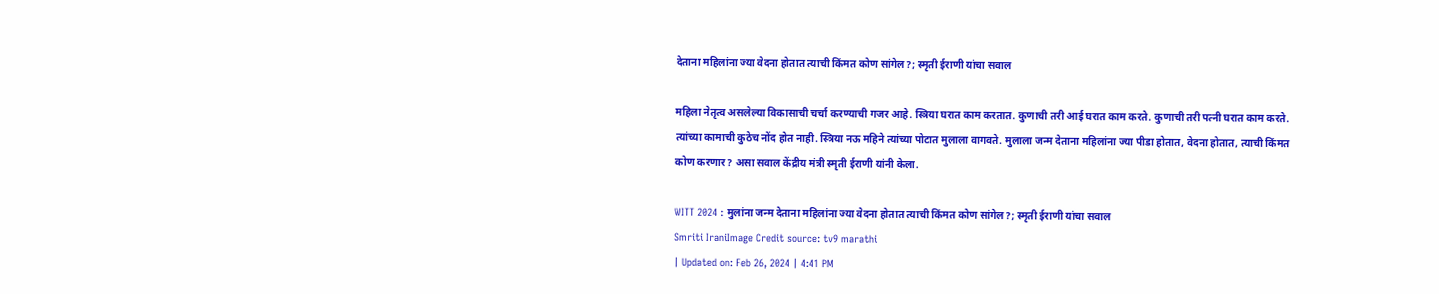देताना महिलांना ज्या वेदना होतात त्याची किंमत कोण सांगेल?; स्मृती ईराणी यांचा सवाल

महिला नेतृत्व असलेल्या विकासाची चर्चा करण्याची गजर आहे. स्त्रिया घरात काम करतात. कुणाची तरी आई घरात काम करते. कुणाची तरी पत्नी घरात काम करते. त्यांच्या कामाची कुठेच नोंद होत नाही. स्त्रिया नऊ महिने त्यांच्या पोटात मुलाला वागवते. मुलाला जन्म देताना महिलांना ज्या पीडा होतात, वेदना होतात, त्याची किंमत कोण करणार? असा सवाल केंद्रीय मंत्री स्मृती ईराणी यांनी केला.

WITT 2024 : मुलांना जन्म देताना महिलांना ज्या वेदना होतात त्याची किंमत कोण सांगेल?; स्मृती ईराणी यांचा सवाल
Smriti IraniImage Credit source: tv9 marathi
| Updated on: Feb 26, 2024 | 4:41 PM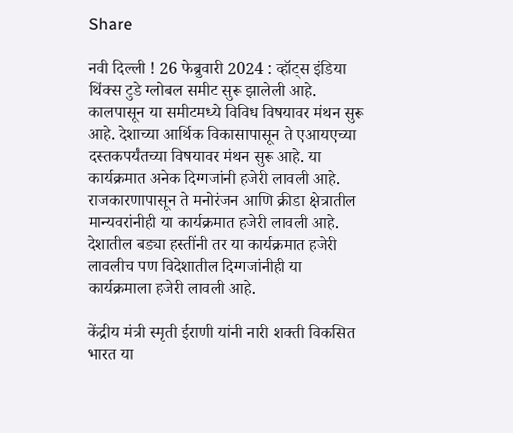Share

नवी दिल्ली ! 26 फेब्रुवारी 2024 : व्हॉट्स इंडिया थिंक्स टुडे ग्लोबल समीट सुरू झालेली आहे. कालपासून या समीटमध्ये विविध विषयावर मंथन सुरू आहे. देशाच्या आर्थिक विकासापासून ते एआयएच्या दस्तकपर्यंतच्या विषयावर मंथन सुरू आहे. या कार्यक्रमात अनेक दिग्गजांनी हजेरी लावली आहे. राजकारणापासून ते मनोरंजन आणि क्रीडा क्षेत्रातील मान्यवरांनीही या कार्यक्रमात हजेरी लावली आहे. देशातील बड्या हस्तींनी तर या कार्यक्रमात हजेरी लावलीच पण विदेशातील दिग्गजांनीही या कार्यक्रमाला हजेरी लावली आहे.

केंद्रीय मंत्री स्मृती ईराणी यांनी नारी शक्ती विकसित भारत या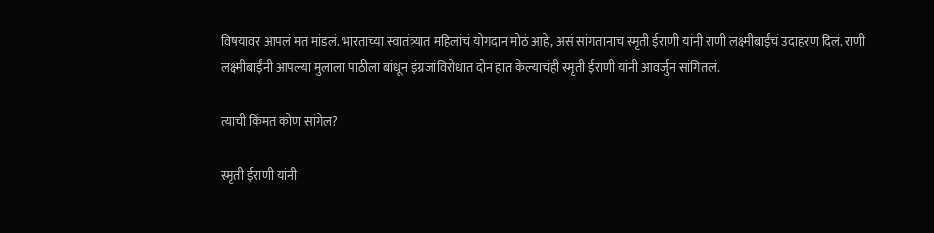विषयावर आपलं मत मांडलं. भारताच्या स्वातंत्र्यात महिलांचं योगदान मोठं आहे, असं सांगतानाच स्मृती ईराणी यांनी राणी लक्ष्मीबाईंचं उदाहरण दिलं. राणी लक्ष्मीबाईंनी आपल्या मुलाला पाठीला बांधून इंग्रजांविरोधात दोन हात केल्याचंही स्मृती ईराणी यांनी आवर्जुन सांगितलं.

त्याची किंमत कोण सांगेल?

स्मृती ईराणी यांनी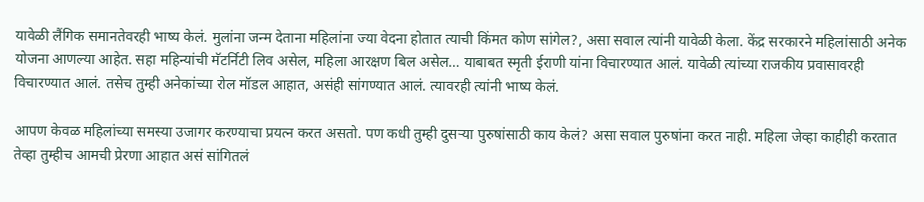यावेळी लैंगिक समानतेवरही भाष्य केलं. मुलांना जन्म देताना महिलांना ज्या वेदना होतात त्याची किंमत कोण सांगेल?, असा सवाल त्यांनी यावेळी केला. केंद्र सरकारने महिलांसाठी अनेक योजना आणल्या आहेत. सहा महिन्यांची मॅटर्निटी लिव असेल, महिला आरक्षण बिल असेल… याबाबत स्मृती ईराणी यांना विचारण्यात आलं. यावेळी त्यांच्या राजकीय प्रवासावरही विचारण्यात आलं. तसेच तुम्ही अनेकांच्या रोल मॉडल आहात, असंही सांगण्यात आलं. त्यावरही त्यांनी भाष्य केलं.

आपण केवळ महिलांच्या समस्या उजागर करण्याचा प्रयत्न करत असतो. पण कधी तुम्ही दुसऱ्या पुरुषांसाठी काय केलं? असा सवाल पुरुषांना करत नाही. महिला जेव्हा काहीही करतात तेव्हा तुम्हीच आमची प्रेरणा आहात असं सांगितलं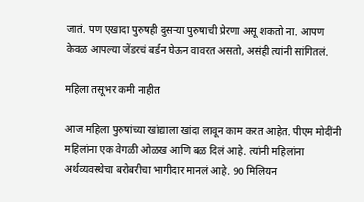जातं. पण एखादा पुरुषही दुसऱ्या पुरुषाची प्रेरणा असू शकतो ना. आपण केवळ आपल्या जेंडरचं बर्डन घेऊन वावरत असतो, असंही त्यांनी सांगितलं.

महिला तसूभर कमी नाहीत

आज महिला पुरुषांच्या खांद्याला खांदा लावून काम करत आहेत. पीएम मोदींनी महिलांना एक वेगळी ओळख आणि बळ दिलं आहे. त्यांनी महिलांना अर्थव्यवस्थेचा बरोबरीचा भागीदार मानलं आहे. 90 मिलियन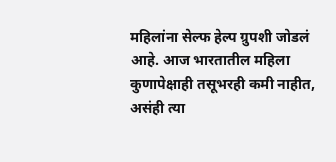महिलांना सेल्फ हेल्प ग्रुपशी जोडलं आहे. आज भारतातील महिला कुणापेक्षाही तसूभरही कमी नाहीत, असंही त्या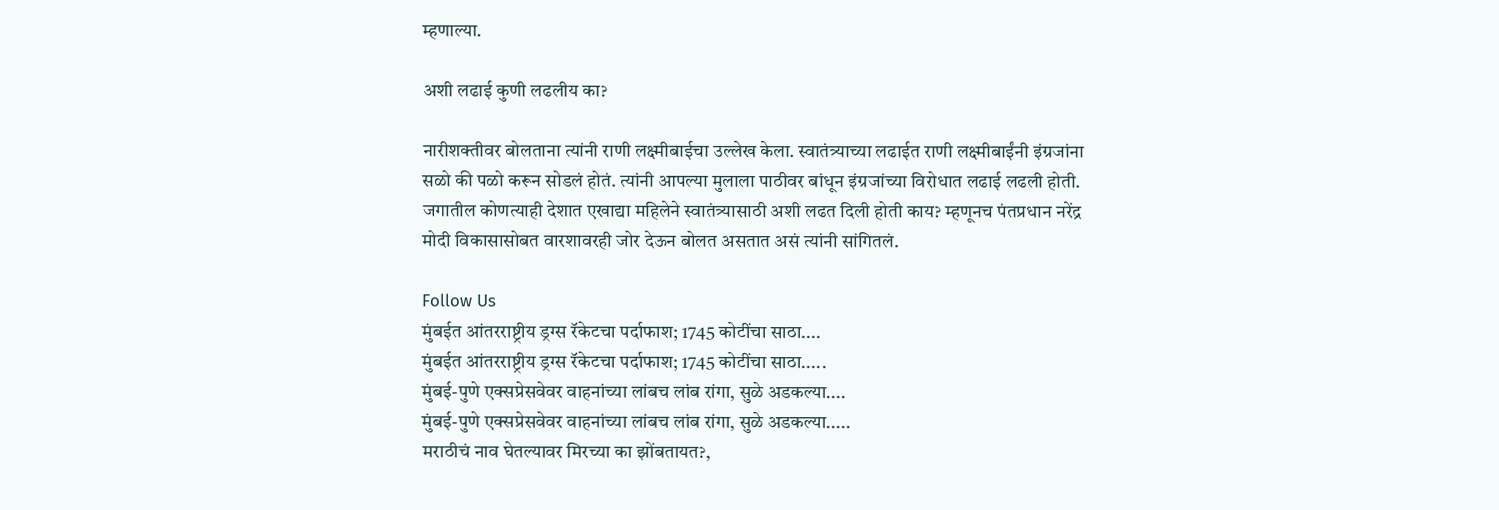म्हणाल्या.

अशी लढाई कुणी लढलीय का?

नारीशक्तीवर बोलताना त्यांनी राणी लक्ष्मीबाईचा उल्लेख केला. स्वातंत्र्याच्या लढाईत राणी लक्ष्मीबाईंनी इंग्रजांना सळो की पळो करून सोडलं होतं. त्यांनी आपल्या मुलाला पाठीवर बांधून इंग्रजांच्या विरोधात लढाई लढली होती. जगातील कोणत्याही देशात एखाद्या महिलेने स्वातंत्र्यासाठी अशी लढत दिली होती काय? म्हणूनच पंतप्रधान नरेंद्र मोदी विकासासोबत वारशावरही जोर देऊन बोलत असतात असं त्यांनी सांगितलं.

Follow Us
मुंबईत आंतरराष्ट्रीय ड्रग्स रॅकेटचा पर्दाफाश; 1745 कोटींचा साठा....
मुंबईत आंतरराष्ट्रीय ड्रग्स रॅकेटचा पर्दाफाश; 1745 कोटींचा साठा.....
मुंबई-पुणे एक्सप्रेसवेवर वाहनांच्या लांबच लांब रांगा, सुळे अडकल्या....
मुंबई-पुणे एक्सप्रेसवेवर वाहनांच्या लांबच लांब रांगा, सुळे अडकल्या.....
मराठीचं नाव घेतल्यावर मिरच्या का झोंबतायत?,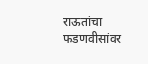राऊतांचा फडणवीसांवर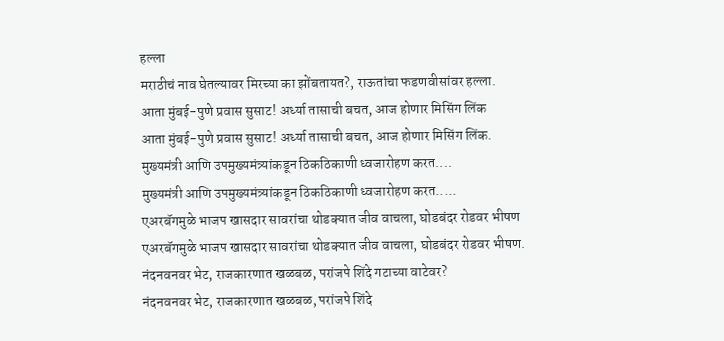हल्ला
मराठीचं नाव घेतल्यावर मिरच्या का झोंबतायत?, राऊतांचा फडणवीसांवर हल्ला.
आता मुंबई-पुणे प्रवास सुसाट! अर्ध्या तासाची बचत, आज होणार मिसिंग लिंक
आता मुंबई-पुणे प्रवास सुसाट! अर्ध्या तासाची बचत, आज होणार मिसिंग लिंक.
मुख्यमंत्री आणि उपमुख्यमंत्र्यांकडून ठिकठिकाणी ध्वजारोहण करत....
मुख्यमंत्री आणि उपमुख्यमंत्र्यांकडून ठिकठिकाणी ध्वजारोहण करत.....
एअरबॅगमुळे भाजप खासदार सावरांचा थोडक्यात जीव वाचला, घोडबंदर रोडवर भीषण
एअरबॅगमुळे भाजप खासदार सावरांचा थोडक्यात जीव वाचला, घोडबंदर रोडवर भीषण.
नंदनवनवर भेट, राजकारणात खळबळ, परांजपे शिंदे गटाच्या वाटेवर?
नंदनवनवर भेट, राजकारणात खळबळ, परांजपे शिंदे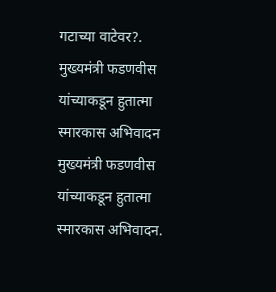गटाच्या वाटेवर?.
मुख्यमंत्री फडणवीस यांच्याकडून हुतात्मा स्मारकास अभिवादन
मुख्यमंत्री फडणवीस यांच्याकडून हुतात्मा स्मारकास अभिवादन.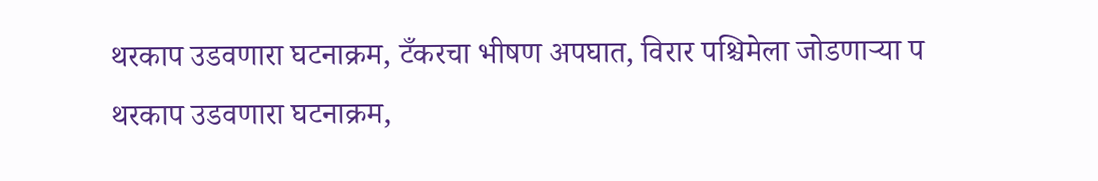थरकाप उडवणारा घटनाक्रम, टँकरचा भीषण अपघात, विरार पश्चिमेला जोडणाऱ्या प
थरकाप उडवणारा घटनाक्रम,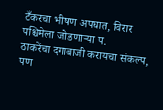टँकरचा भीषण अपघात, विरार पश्चिमेला जोडणाऱ्या प.
ठाकरेंचा दगाबाजी करायचा संकल्प, पण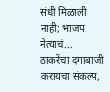संधी मिळाली नाही; भाजप नेत्याचं...
ठाकरेंचा दगाबाजी करायचा संकल्प,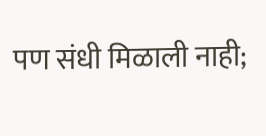पण संधी मिळाली नाही;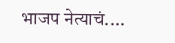भाजप नेत्याचं....